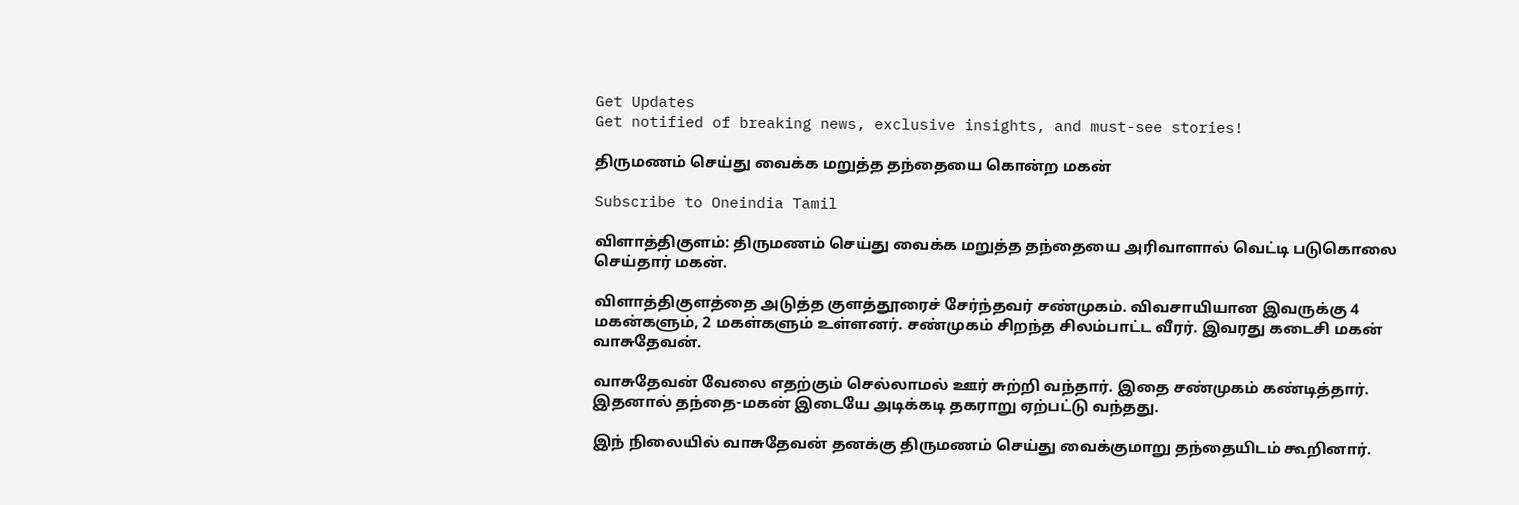Get Updates
Get notified of breaking news, exclusive insights, and must-see stories!

திருமணம் செய்து வைக்க மறுத்த தந்தையை கொன்ற மகன்

Subscribe to Oneindia Tamil

விளாத்திகுளம்: திருமணம் செய்து வைக்க மறுத்த தந்தையை அரிவாளால் வெட்டி படுகொலை செய்தார் மகன்.

விளாத்திகுளத்தை அடுத்த குளத்தூரைச் சேர்ந்தவர் சண்முகம். விவசாயியான இவருக்கு 4 மகன்களும், 2 மகள்களும் உள்ளனர். சண்முகம் சிறந்த சிலம்பாட்ட வீரர். இவரது கடைசி மகன் வாசுதேவன்.

வாசுதேவன் வேலை எதற்கும் செல்லாமல் ஊர் சுற்றி வந்தார். இதை சண்முகம் கண்டித்தார். இதனால் தந்தை-மகன் இடையே அடிக்கடி தகராறு ஏற்பட்டு வந்தது.

இந் நிலையில் வாசுதேவன் தனக்கு திருமணம் செய்து வைக்குமாறு தந்தையிடம் கூறினார்.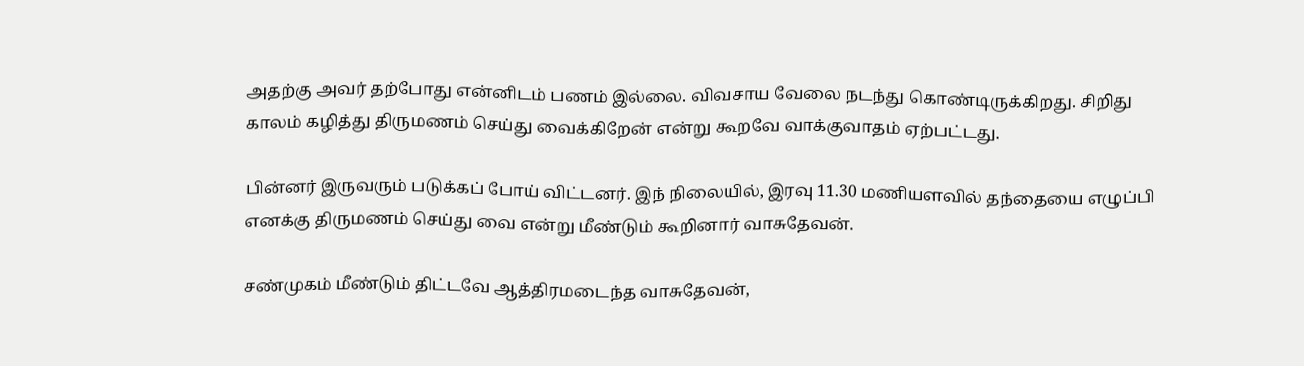அதற்கு அவர் தற்போது என்னிடம் பணம் இல்லை. விவசாய வேலை நடந்து கொண்டிருக்கிறது. சிறிது காலம் கழித்து திருமணம் செய்து வைக்கிறேன் என்று கூறவே வாக்குவாதம் ஏற்பட்டது.

பின்னர் இருவரும் படுக்கப் போய் விட்டனர். இந் நிலையில், இரவு 11.30 மணியளவில் தந்தையை எழுப்பி எனக்கு திருமணம் செய்து வை என்று மீண்டும் கூறினார் வாசுதேவன்.

சண்முகம் மீண்டும் திட்டவே ஆத்திரமடைந்த வாசுதேவன்,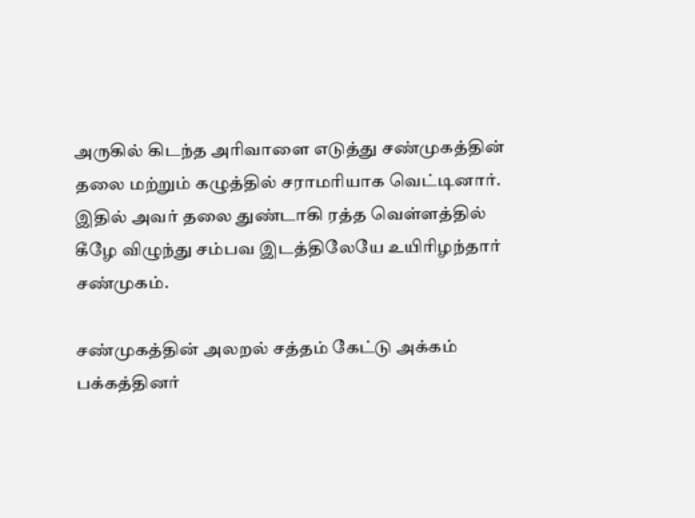அருகில் கிடந்த அரிவாளை எடுத்து சண்முகத்தின் தலை மற்றும் கழுத்தில் சராமரியாக வெட்டினார். இதில் அவர் தலை துண்டாகி ரத்த வெள்ளத்தில் கீழே விழுந்து சம்பவ இடத்திலேயே உயிரிழந்தார் சண்முகம்.

சண்முகத்தின் அலறல் சத்தம் கேட்டு அக்கம் பக்கத்தினர்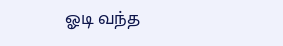ஓடி வந்த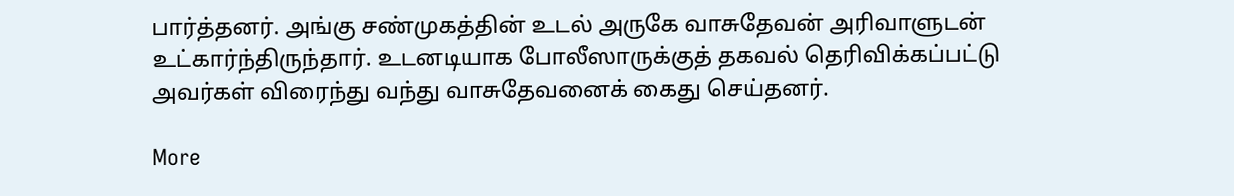பார்த்தனர். அங்கு சண்முகத்தின் உடல் அருகே வாசுதேவன் அரிவாளுடன் உட்கார்ந்திருந்தார். உடனடியாக போலீஸாருக்குத் தகவல் தெரிவிக்கப்பட்டு அவர்கள் விரைந்து வந்து வாசுதேவனைக் கைது செய்தனர்.

More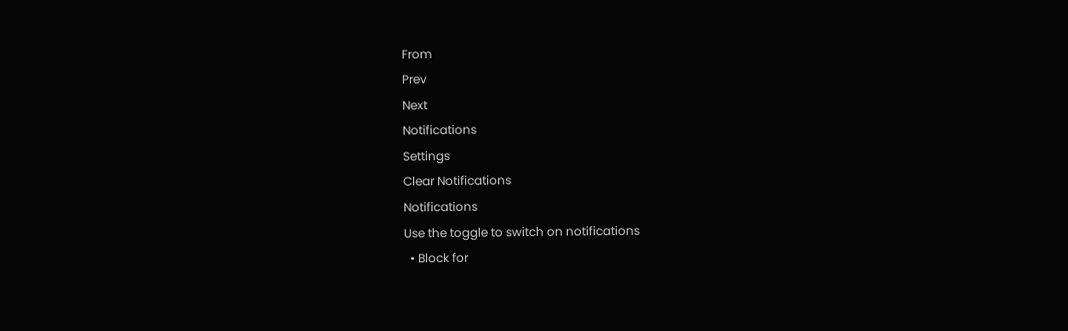From
Prev
Next
Notifications
Settings
Clear Notifications
Notifications
Use the toggle to switch on notifications
  • Block for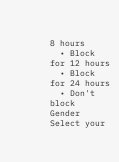8 hours
  • Block for 12 hours
  • Block for 24 hours
  • Don't block
Gender
Select your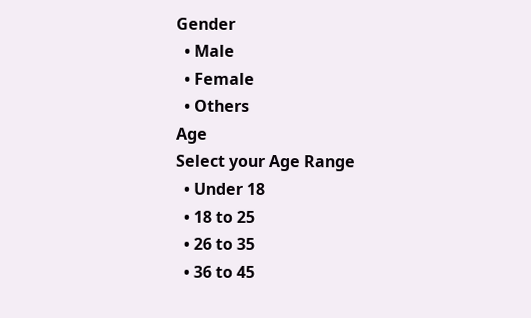Gender
  • Male
  • Female
  • Others
Age
Select your Age Range
  • Under 18
  • 18 to 25
  • 26 to 35
  • 36 to 45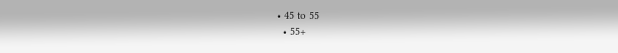• 45 to 55
  • 55+